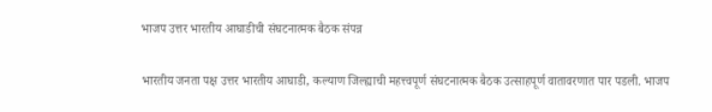भाजप उत्तर भारतीय आघाडीची संघटनात्मक बैठक संपन्न

भारतीय जनता पक्ष उत्तर भारतीय आघाडी, कल्याण जिल्ह्याची महत्त्वपूर्ण संघटनात्मक बैठक उत्साहपूर्ण वातावरणात पार पडली. भाजप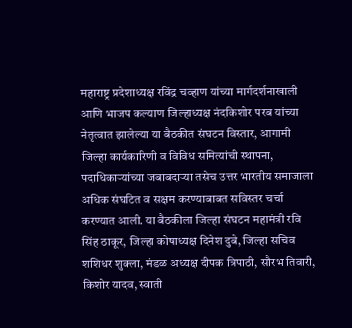महाराष्ट्र प्रदेशाध्यक्ष रविंद्र चव्हाण यांच्या मार्गदर्शनाखाली आणि भाजप कल्याण जिल्हाध्यक्ष नंदकिशोर परब यांच्या नेतृत्वात झालेल्या या बैठकीत संघटन विस्तार, आगामी जिल्हा कार्यकारिणी व विविध समित्यांची स्थापना, पदाधिकाऱ्यांच्या जबाबदाऱ्या तसेच उत्तर भारतीय समाजाला अधिक संघटित व सक्षम करण्याबाबत सविस्तर चर्चा करण्यात आली. या बैठकीला जिल्हा संघटन महामंत्री रवि सिंह ठाकूर, जिल्हा कोषाध्यक्ष दिनेश दुबे, जिल्हा सचिव शशिधर शुक्ला, मंडळ अध्यक्ष दीपक त्रिपाठी, सौरभ तिवारी, किशोर यादव, स्वाती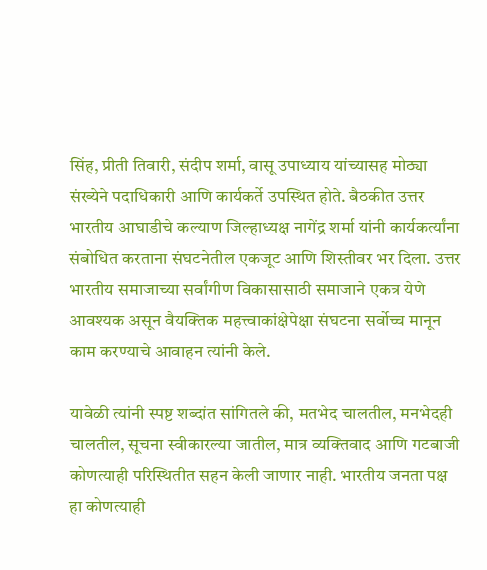सिंह, प्रीती तिवारी, संदीप शर्मा, वासू उपाध्याय यांच्यासह मोठ्या संख्येने पदाधिकारी आणि कार्यकर्ते उपस्थित होते. बैठकीत उत्तर भारतीय आघाडीचे कल्याण जिल्हाध्यक्ष नागेंद्र शर्मा यांनी कार्यकर्त्यांना संबोधित करताना संघटनेतील एकजूट आणि शिस्तीवर भर दिला. उत्तर भारतीय समाजाच्या सर्वांगीण विकासासाठी समाजाने एकत्र येणे आवश्यक असून वैयक्तिक महत्त्वाकांक्षेपेक्षा संघटना सर्वोच्च मानून काम करण्याचे आवाहन त्यांनी केले.

यावेळी त्यांनी स्पष्ट शब्दांत सांगितले की, मतभेद चालतील, मनभेदही चालतील, सूचना स्वीकारल्या जातील, मात्र व्यक्तिवाद आणि गटबाजी कोणत्याही परिस्थितीत सहन केली जाणार नाही. भारतीय जनता पक्ष हा कोणत्याही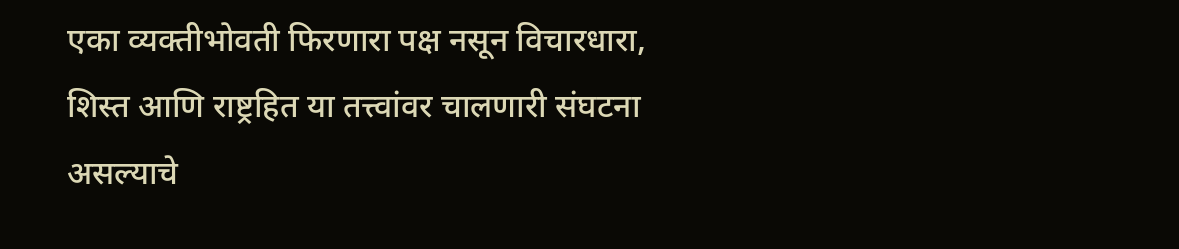एका व्यक्तीभोवती फिरणारा पक्ष नसून विचारधारा, शिस्त आणि राष्ट्रहित या तत्त्वांवर चालणारी संघटना असल्याचे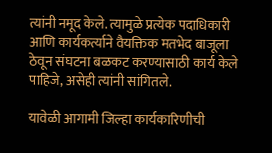त्यांनी नमूद केले. त्यामुळे प्रत्येक पदाधिकारी आणि कार्यकर्त्याने वैयक्तिक मतभेद बाजूला ठेवून संघटना बळकट करण्यासाठी कार्य केले पाहिजे, असेही त्यांनी सांगितले.

यावेळी आगामी जिल्हा कार्यकारिणीची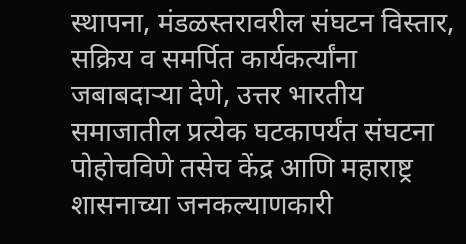स्थापना, मंडळस्तरावरील संघटन विस्तार, सक्रिय व समर्पित कार्यकर्त्यांना जबाबदाऱ्या देणे, उत्तर भारतीय समाजातील प्रत्येक घटकापर्यंत संघटना पोहोचविणे तसेच केंद्र आणि महाराष्ट्र शासनाच्या जनकल्याणकारी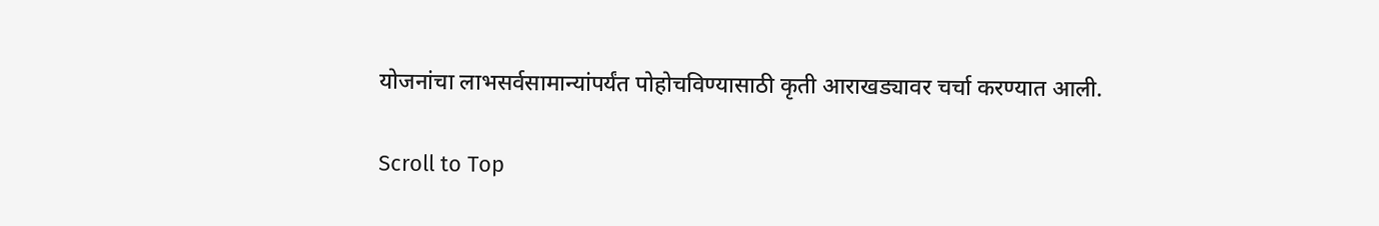योजनांचा लाभसर्वसामान्यांपर्यंत पोहोचविण्यासाठी कृती आराखड्यावर चर्चा करण्यात आली.

Scroll to Top